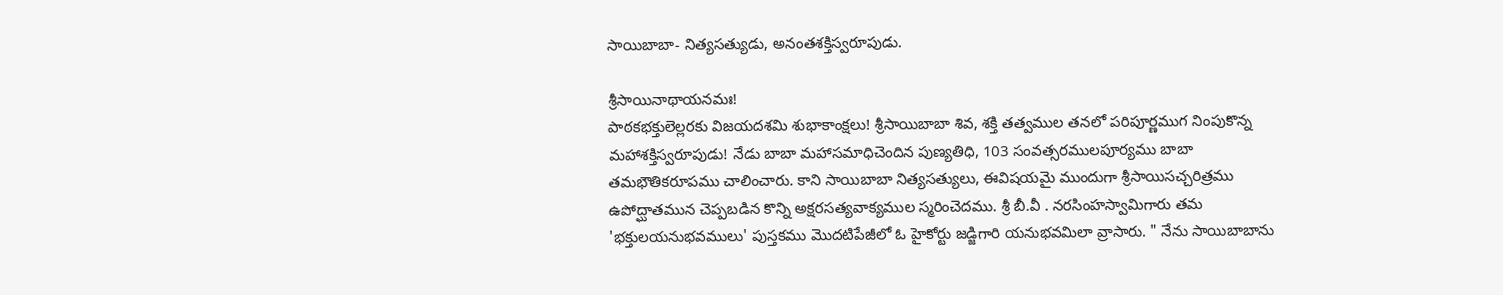సాయిబాబా- నిత్యసత్యుడు, అనంతశక్తిస్వరూపుడు.

శ్రీసాయినాథాయనమః!
పాఠకభక్తులెల్లరకు విజయదశమి శుభాకాంక్షలు! శ్రీసాయిబాబా శివ, శక్తి తత్వముల తనలో పరిపూర్ణముగ నింపుకొన్న మహాశక్తిస్వరూపుడు! నేడు బాబా మహాసమాధిచెందిన పుణ్యతిధి, 103 సంవత్సరములపూర్యము బాబా తమభౌతికరూపము చాలించారు. కాని సాయిబాబా నిత్యసత్యులు, ఈవిషయమై ముందుగా శ్రీసాయిసచ్చరిత్రము ఉపోద్ఘాతమున చెప్పబడిన కొన్ని అక్షరసత్యవాక్యముల స్మరించెదము. శ్రీ బీ.వీ . నరసింహస్వామిగారు తమ 'భక్తులయనుభవములు' పుస్తకము మొదటిపేజీలో ఓ హైకోర్టు జడ్జిగారి యనుభవమిలా వ్రాసారు. " నేను సాయిబాబాను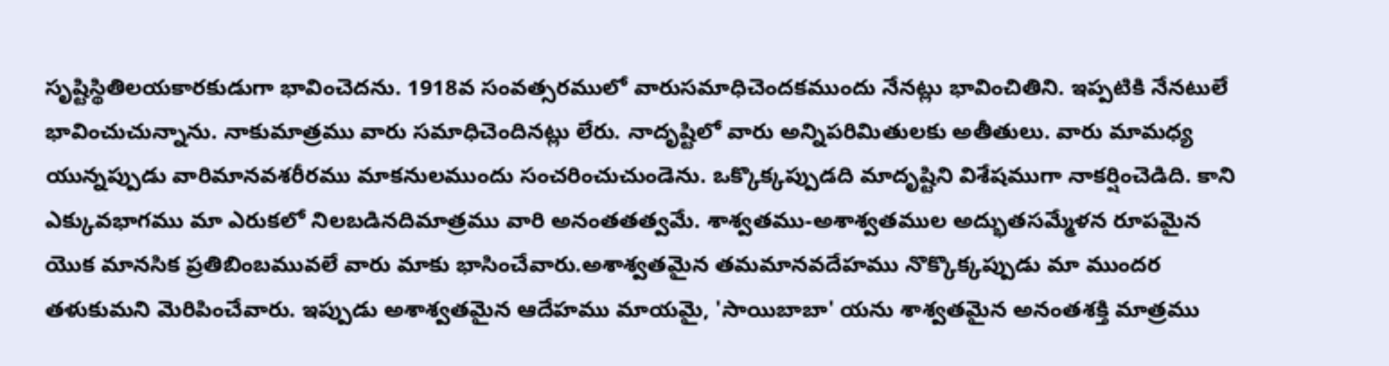సృష్టిస్థితిలయకారకుడుగా భావించెదను. 1918వ సంవత్సరములో వారుసమాధిచెందకముందు నేనట్లు భావించితిని. ఇప్పటికి నేనటులే భావించుచున్నాను. నాకుమాత్రము వారు సమాధిచెందినట్లు లేరు. నాదృష్టిలో వారు అన్నిపరిమితులకు అతీతులు. వారు మామధ్య యున్నప్పుడు వారిమానవశరీరము మాకనులముందు సంచరించుచుండెను. ఒక్కొక్కప్పుడది మాదృష్టిని విశేషముగా నాకర్షించెడిది. కాని ఎక్కువభాగము మా ఎరుకలో నిలబడినదిమాత్రము వారి అనంతతత్వమే. శాశ్వతము-అశాశ్వతముల అద్భుతసమ్మేళన రూపమైన యొక మానసిక ప్రతిబింబమువలే వారు మాకు భాసించేవారు.అశాశ్వతమైన తమమానవదేహము నొక్కొక్కప్పుడు మా ముందర తళుకుమని మెరిపించేవారు. ఇప్పుడు అశాశ్వతమైన ఆదేహము మాయమై, 'సాయిబాబా' యను శాశ్వతమైన అనంతశక్తి మాత్రము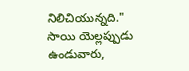నిలిచియున్నది." సాయి యెల్లప్పుడు ఉండువారు,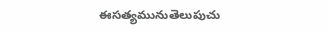ఈసత్యమునుతెలుపుచు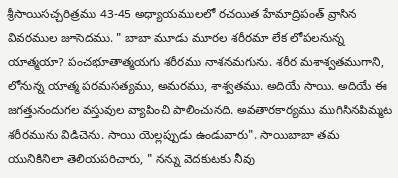శ్రీసాయిసచ్చరిత్రము 43-45 అధ్యాయములలో రచయిత హేమాద్రిపంత్ వ్రాసిన వివరముల జూసెదము. " బాబా మూడు మూరల శరీరమా లేక లోపలనున్న యాత్మయా? పంచభూతాత్మయగు శరీరము నాశనమగును. శరీర మశాశ్వతముగాని, లోనున్న యాత్మ పరమసత్యము, అమరము, శాశ్వతము. అదియే సాయి. అదియే ఈ జగత్తునందుగల వస్తువుల వ్యాపించి పాలించునది. అవతారకార్యము ముగిసినపిమ్మట శరీరమును విడిచెను. సాయి యెల్లప్పుడు ఉండువారు". సాయిబాబా తమ యునికినిలా తెలియపరిచారు, " నన్ను వెదకుటకు నీవు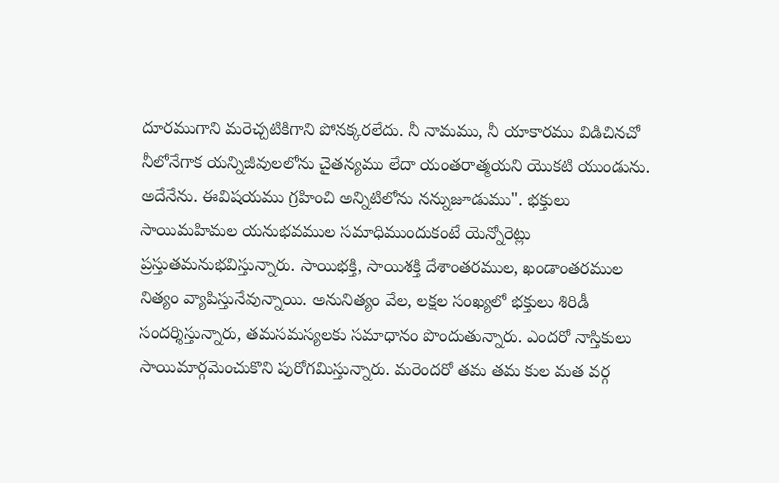దూరముగాని మరెచ్చటికిగాని పోనక్కరలేదు. నీ నామము, నీ యాకారము విడిచినచో నీలోనేగాక యన్నిజీవులలోను చైతన్యము లేదా యంతరాత్మయని యొకటి యుండును. అదేనేను. ఈవిషయము గ్రహించి అన్నిటిలోను నన్నుజూడుము". భక్తులు సాయిమహిమల యనుభవముల సమాధిముందుకంటే యెన్నోరెట్లు ప్రస్తుతమనుభవిస్తున్నారు. సాయిభక్తి, సాయిశక్తి దేశాంతరముల, ఖండాంతరముల నిత్యం వ్యాపిస్తునేవున్నాయి. అనునిత్యం వేల, లక్షల సంఖ్యలో భక్తులు శిరిడీ సందర్శిస్తున్నారు, తమసమస్యలకు సమాధానం పొందుతున్నారు. ఎందరో నాస్తికులు సాయిమార్గమెంచుకొని పురోగమిస్తున్నారు. మరెందరో తమ తమ కుల మత వర్గ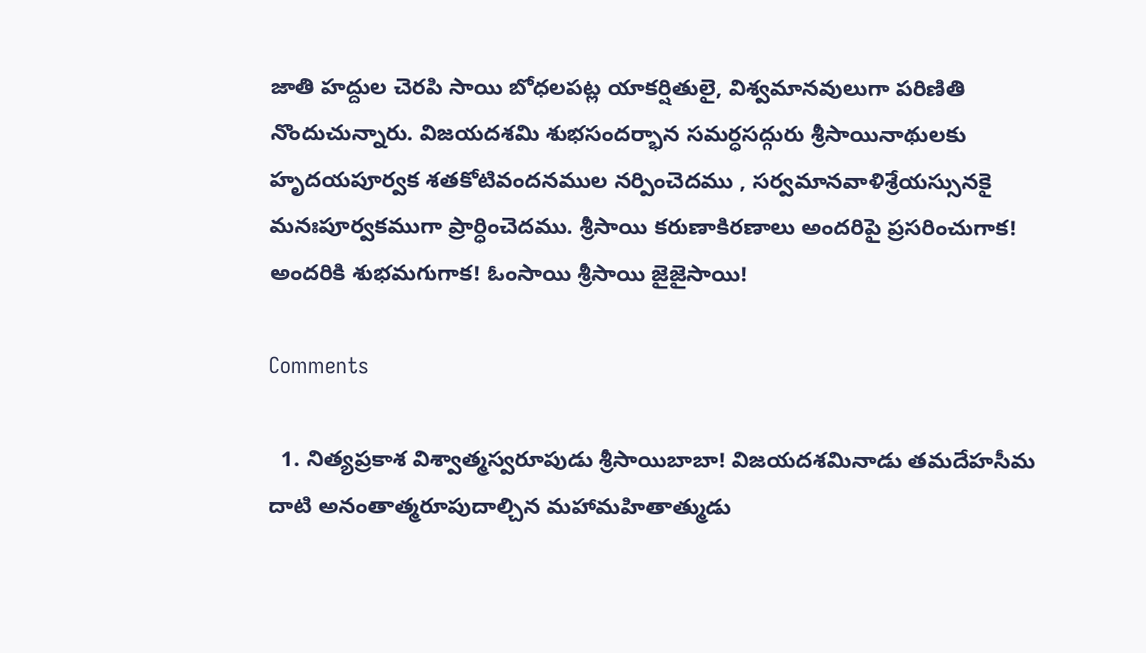జాతి హద్దుల చెరపి సాయి బోధలపట్ల యాకర్షితులై, విశ్వమానవులుగా పరిణితి నొందుచున్నారు. విజయదశమి శుభసందర్భాన సమర్ధసద్గురు శ్రీసాయినాథులకు హృదయపూర్వక శతకోటివందనముల నర్పించెదము , సర్వమానవాళిశ్రేయస్సునకై మనఃపూర్వకముగా ప్రార్ధించెదము. శ్రీసాయి కరుణాకిరణాలు అందరిపై ప్రసరించుగాక! అందరికి శుభమగుగాక! ఓంసాయి శ్రీసాయి జైజైసాయి!

Comments

  1. నిత్యప్రకాశ విశ్వాత్మస్వరూపుడు శ్రీసాయిబాబా! విజయదశమినాడు తమదేహసీమ దాటి అనంతాత్మరూపుదాల్చిన మహామహితాత్ముడు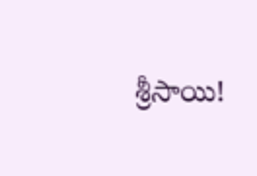శ్రీసాయి!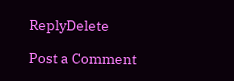ReplyDelete

Post a Comment